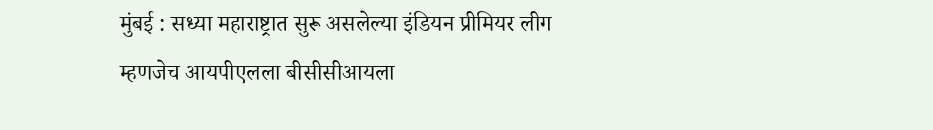मुंबई : सध्या महाराष्ट्रात सुरू असलेल्या इंडियन प्रीमियर लीग म्हणजेच आयपीएलला बीसीसीआयला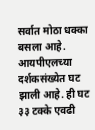सर्वात मोठा धक्का बसला आहे. आयपीएलच्या दर्शकसंख्येत घट झाली आहे. ही घट ३३ टक्के एवढी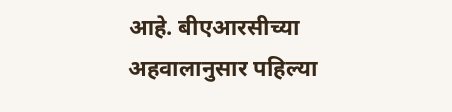आहे. बीएआरसीच्या अहवालानुसार पहिल्या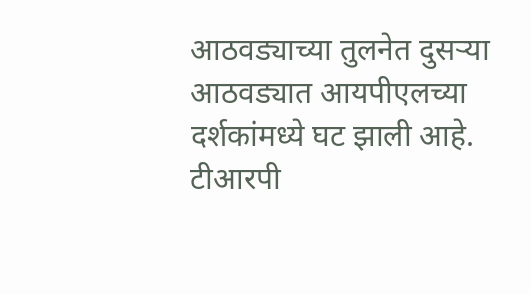आठवड्याच्या तुलनेत दुसऱ्या आठवड्यात आयपीएलच्या दर्शकांमध्ये घट झाली आहे.
टीआरपी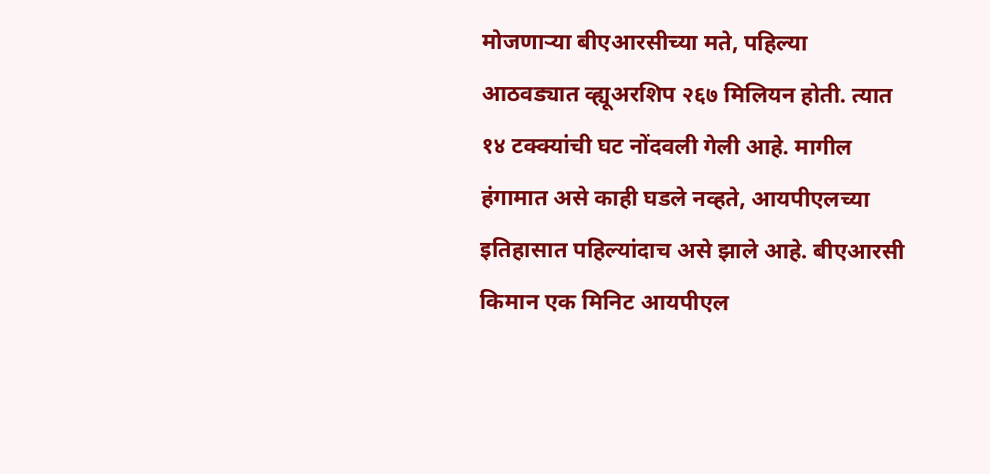मोजणाऱ्या बीएआरसीच्या मते, पहिल्या आठवड्यात व्ह्यूअरशिप २६७ मिलियन होती. त्यात १४ टक्क्यांची घट नोंदवली गेली आहे. मागील हंगामात असे काही घडले नव्हते, आयपीएलच्या इतिहासात पहिल्यांदाच असे झाले आहे. बीएआरसी किमान एक मिनिट आयपीएल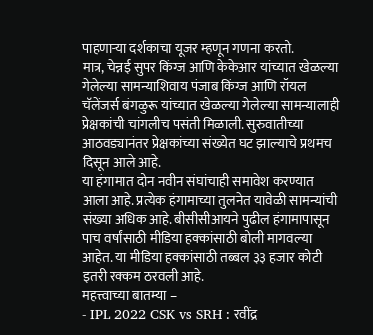पाहणाऱ्या दर्शकाचा यूजर म्हणून गणना करतो.
मात्र, चेन्नई सुपर किंग्ज आणि केकेआर यांच्यात खेळल्या गेलेल्या सामन्याशिवाय पंजाब किंग्ज आणि रॉयल चॅलेंजर्स बंगळुरू यांच्यात खेळल्या गेलेल्या सामन्यालाही प्रेक्षकांची चांगलीच पसंती मिळाली. सुरुवातीच्या आठवड्यानंतर प्रेक्षकांच्या संख्येत घट झाल्याचे प्रथमच दिसून आले आहे.
या हंगामात दोन नवीन संघांचाही समावेश करण्यात आला आहे. प्रत्येक हंगामाच्या तुलनेत यावेळी सामन्यांची संख्या अधिक आहे. बीसीसीआयने पुढील हंगामापासून पाच वर्षांसाठी मीडिया हक्कांसाठी बोली मागवल्या आहेत. या मीडिया हक्कांसाठी तब्बल ३३ हजार कोटी इतरी रक्कम ठरवली आहे.
महत्त्वाच्या बातम्या –
- IPL 2022 CSK vs SRH : रवींद्र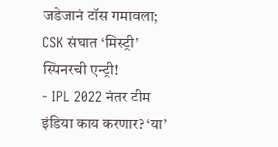जडेजानं टॉस गमावला; CSK संघात ‘मिस्ट्री’ स्पिनरची एन्ट्री!
- IPL 2022 नंतर टीम इंडिया काय करणार? ‘या’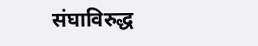संघाविरुद्ध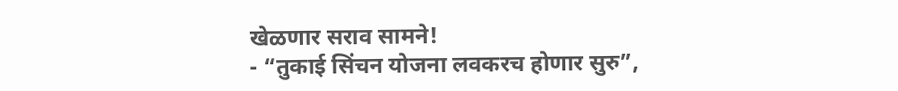खेळणार सराव सामने!
- “तुकाई सिंचन योजना लवकरच होणार सुरु”,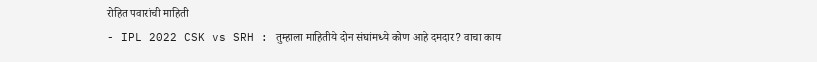रोहित पवारांची माहिती
- IPL 2022 CSK vs SRH : तुम्हाला माहितीये दोन संघांमध्ये कोण आहे दमदार? वाचा काय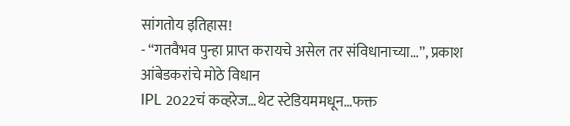सांगतोय इतिहास!
- “गतवैभव पुन्हा प्राप्त करायचे असेल तर संविधानाच्या…”, प्रकाश आंबेडकरांचे मोठे विधान
IPL 2022चं कव्हरेज…थेट स्टेडियममधून…फक्त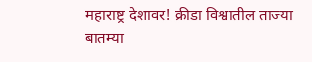महाराष्ट्र देशावर! क्रीडा विश्वातील ताज्या बातम्या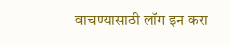वाचण्यासाठी लॉग इन करा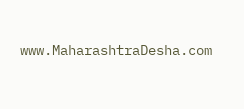www.MaharashtraDesha.com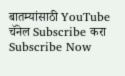बातम्यांसाठी YouTube चॅनेल Subscribe करा
Subscribe Now